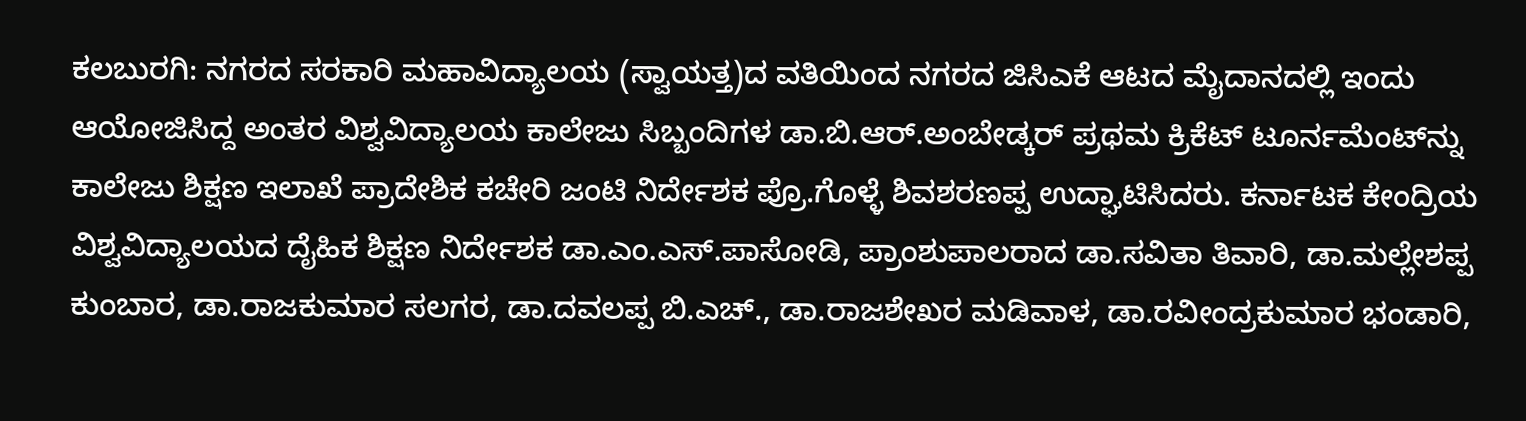ಕಲಬುರಗಿ: ನಗರದ ಸರಕಾರಿ ಮಹಾವಿದ್ಯಾಲಯ (ಸ್ವಾಯತ್ತ)ದ ವತಿಯಿಂದ ನಗರದ ಜಿಸಿಎಕೆ ಆಟದ ಮೈದಾನದಲ್ಲಿ ಇಂದು ಆಯೋಜಿಸಿದ್ದ ಅಂತರ ವಿಶ್ವವಿದ್ಯಾಲಯ ಕಾಲೇಜು ಸಿಬ್ಬಂದಿಗಳ ಡಾ.ಬಿ.ಆರ್.ಅಂಬೇಡ್ಕರ್ ಪ್ರಥಮ ಕ್ರಿಕೆಟ್ ಟೂರ್ನಮೆಂಟ್‍ನ್ನು ಕಾಲೇಜು ಶಿಕ್ಷಣ ಇಲಾಖೆ ಪ್ರಾದೇಶಿಕ ಕಚೇರಿ ಜಂಟಿ ನಿರ್ದೇಶಕ ಪ್ರೊ.ಗೊಳ್ಳೆ ಶಿವಶರಣಪ್ಪ ಉದ್ಘಾಟಿಸಿದರು. ಕರ್ನಾಟಕ ಕೇಂದ್ರಿಯ ವಿಶ್ವವಿದ್ಯಾಲಯದ ದೈಹಿಕ ಶಿಕ್ಷಣ ನಿರ್ದೇಶಕ ಡಾ.ಎಂ.ಎಸ್.ಪಾಸೋಡಿ, ಪ್ರಾಂಶುಪಾಲರಾದ ಡಾ.ಸವಿತಾ ತಿವಾರಿ, ಡಾ.ಮಲ್ಲೇಶಪ್ಪ ಕುಂಬಾರ, ಡಾ.ರಾಜಕುಮಾರ ಸಲಗರ, ಡಾ.ದವಲಪ್ಪ ಬಿ.ಎಚ್., ಡಾ.ರಾಜಶೇಖರ ಮಡಿವಾಳ, ಡಾ.ರವೀಂದ್ರಕುಮಾರ ಭಂಡಾರಿ,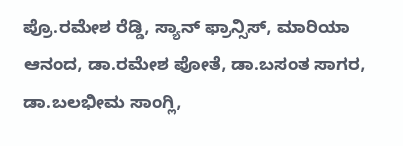ಪ್ರೊ.ರಮೇಶ ರೆಡ್ಡಿ, ಸ್ಯಾನ್ ಫ್ರಾನ್ಸಿಸ್, ಮಾರಿಯಾ ಆನಂದ, ಡಾ.ರಮೇಶ ಪೋತೆ, ಡಾ.ಬಸಂತ ಸಾಗರ, ಡಾ.ಬಲಭೀಮ ಸಾಂಗ್ಲಿ,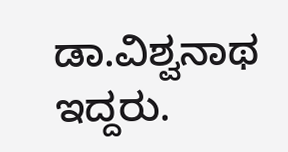ಡಾ.ವಿಶ್ವನಾಥ ಇದ್ದರು.